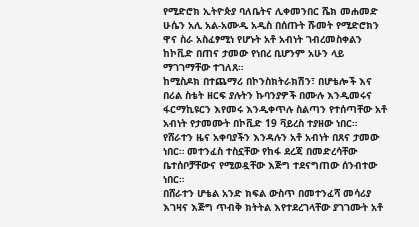የሚድሮክ ኢትዮጵያ ባለቤትና ሊቀመንበር ሼክ መሐመድ ሁሴን አሊ አል-አሙዲ አዲስ በሰጡት ሹመት የሚድሮክን ዋና ስራ አስፈፃሚነ የሆኑት አቶ አብነት ገብረመስቀልን ከኮቪድ በጠና ታመው የነበረ ቢሆንም አሁን ላይ ማገገማቸው ተገለጸ።
ከሚስዶክ በተጨማሪ በኮንስክትራክሽን፣ በሆቴሎች እና በሪል ስቴት ዘርፍ ያሉትን ኩባንያዎች በሙሉ እንዲመሩና ፋርማኪዩርን እየመሩ እንዲቀጥሉ ስልጣን የተሰጣቸው አቶ አብነት የታመሙት በኮቪድ 19 ቫይረስ ተያዘው ነበር። የሸራተን ዜና አቀባያችን እንዳሉን አቶ አብነት በጸና ታመው ነበር። መተንፈስ ተስኗቸው የከፋ ደረጃ በመድረሳቸው ቤተሰቦቻቸውና የሚወዷቸው እጅግ ተደናግጠው ሰንብተው ነበር።
በሸራተን ሆቴል አንድ ክፍል ውስጥ በመተንፈሻ መሳሪያ እገዛና እጅግ ጥብቅ ክትትል እየተደረገላቸው ያገገሙት አቶ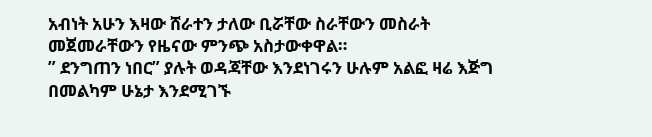አብነት አሁን እዛው ሸራተን ታለው ቢሯቸው ስራቸውን መስራት መጀመራቸውን የዜናው ምንጭ አስታውቀዋል።
” ደንግጠን ነበር” ያሉት ወዳጃቸው እንደነገሩን ሁሉም አልፎ ዛሬ እጅግ በመልካም ሁኔታ እንደሚገኙ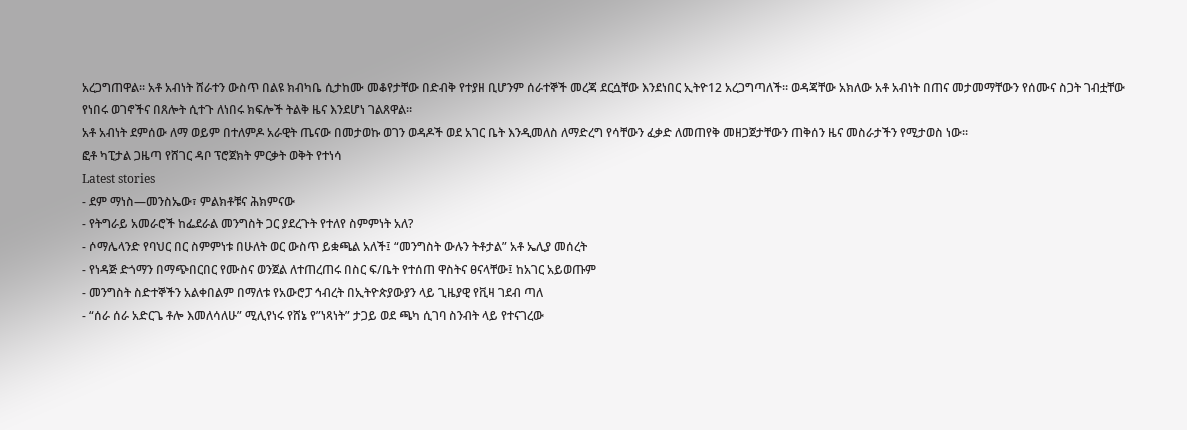አረጋግጠዋል። አቶ አብነት ሸራተን ውስጥ በልዩ ክብካቤ ሲታከሙ መቆየታቸው በድብቅ የተያዘ ቢሆንም ሰራተኞች መረጃ ደርሷቸው እንደነበር ኢትዮ12 አረጋግጣለች። ወዳጃቸው አክለው አቶ አብነት በጠና መታመማቸውን የሰሙና ስጋት ገብቷቸው የነበሩ ወገኖችና በጸሎት ሲተጉ ለነበሩ ክፍሎች ትልቅ ዜና እንደሆነ ገልጸዋል።
አቶ አብነት ደምሰው ለማ ወይም በተለምዶ አራዊት ጤናው በመታወኩ ወገን ወዳዶች ወደ አገር ቤት እንዲመለስ ለማድረግ የሳቸውን ፈቃድ ለመጠየቅ መዘጋጀታቸውን ጠቅሰን ዜና መስራታችን የሚታወስ ነው።
ፎቶ ካፒታል ጋዜጣ የሸገር ዳቦ ፕሮጀክት ምርቃት ወቅት የተነሳ
Latest stories
- ደም ማነስ—መንስኤው፣ ምልክቶቹና ሕክምናው
- የትግራይ አመራሮች ከፌደራል መንግስት ጋር ያደረጉት የተለየ ስምምነት አለ?
- ሶማሌላንድ የባህር በር ስምምነቱ በሁለት ወር ውስጥ ይቋጫል አለች፤ “መንግስት ውሉን ትቶታል” አቶ ኤሊያ መሰረት
- የነዳጅ ድጎማን በማጭበርበር የሙስና ወንጀል ለተጠረጠሩ በስር ፍ/ቤት የተሰጠ ዋስትና ፀናላቸው፤ ከአገር አይወጡም
- መንግስት ስድተኞችን አልቀበልም በማለቱ የአውሮፓ ኅብረት በኢትዮጵያውያን ላይ ጊዜያዊ የቪዛ ገደብ ጣለ
- “ሰራ ሰራ አድርጌ ቶሎ እመለሳለሁ” ሚሊየነሩ የሸኔ የ”ነጻነት” ታጋይ ወደ ጫካ ሲገባ ስንብት ላይ የተናገረው